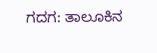ಗದಗ: ತಾಲೂಕಿನ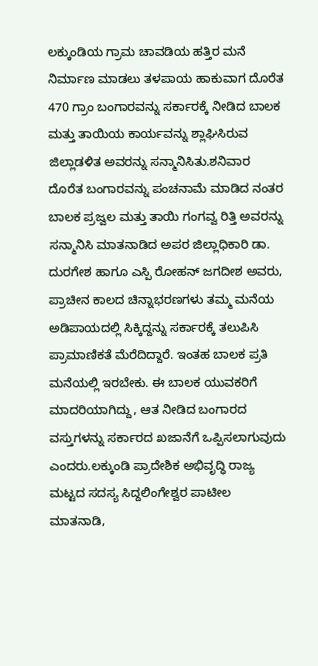ಲಕ್ಕುಂಡಿಯ ಗ್ರಾಮ ಚಾವಡಿಯ ಹತ್ತಿರ ಮನೆ ನಿರ್ಮಾಣ ಮಾಡಲು ತಳಪಾಯ ಹಾಕುವಾಗ ದೊರೆತ 470 ಗ್ರಾಂ ಬಂಗಾರವನ್ನು ಸರ್ಕಾರಕ್ಕೆ ನೀಡಿದ ಬಾಲಕ ಮತ್ತು ತಾಯಿಯ ಕಾರ್ಯವನ್ನು ಶ್ಲಾಘಿಸಿರುವ ಜಿಲ್ಲಾಡಳಿತ ಅವರನ್ನು ಸನ್ಮಾನಿಸಿತು.ಶನಿವಾರ ದೊರೆತ ಬಂಗಾರವನ್ನು ಪಂಚನಾಮೆ ಮಾಡಿದ ನಂತರ ಬಾಲಕ ಪ್ರಜ್ವಲ ಮತ್ತು ತಾಯಿ ಗಂಗವ್ವ ರಿತ್ತಿ ಅವರನ್ನು ಸನ್ಮಾನಿಸಿ ಮಾತನಾಡಿದ ಅಪರ ಜಿಲ್ಲಾಧಿಕಾರಿ ಡಾ. ದುರಗೇಶ ಹಾಗೂ ಎಸ್ಪಿ ರೋಹನ್ ಜಗದೀಶ ಅವರು, ಪ್ರಾಚೀನ ಕಾಲದ ಚಿನ್ನಾಭರಣಗಳು ತಮ್ಮ ಮನೆಯ ಅಡಿಪಾಯದಲ್ಲಿ ಸಿಕ್ಕಿದ್ದನ್ನು ಸರ್ಕಾರಕ್ಕೆ ತಲುಪಿಸಿ ಪ್ರಾಮಾಣಿಕತೆ ಮೆರೆದಿದ್ದಾರೆ. ಇಂತಹ ಬಾಲಕ ಪ್ರತಿ ಮನೆಯಲ್ಲಿ ಇರಬೇಕು. ಈ ಬಾಲಕ ಯುವಕರಿಗೆ ಮಾದರಿಯಾಗಿದ್ದು, ಆತ ನೀಡಿದ ಬಂಗಾರದ ವಸ್ತುಗಳನ್ನು ಸರ್ಕಾರದ ಖಜಾನೆಗೆ ಒಪ್ಪಿಸಲಾಗುವುದು ಎಂದರು.ಲಕ್ಕುಂಡಿ ಪ್ರಾದೇಶಿಕ ಅಭಿವೃದ್ಧಿ ರಾಜ್ಯ ಮಟ್ಟದ ಸದಸ್ಯ ಸಿದ್ದಲಿಂಗೇಶ್ವರ ಪಾಟೀಲ ಮಾತನಾಡಿ,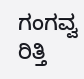ಗಂಗವ್ವ ರಿತ್ತಿ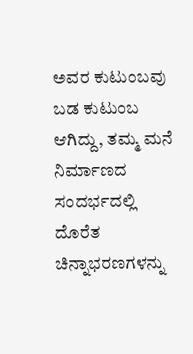ಅವರ ಕುಟುಂಬವು ಬಡ ಕುಟುಂಬ ಆಗಿದ್ದು, ತಮ್ಮ ಮನೆ ನಿರ್ಮಾಣದ ಸಂದರ್ಭದಲ್ಲಿ ದೊರೆತ ಚಿನ್ನಾಭರಣಗಳನ್ನು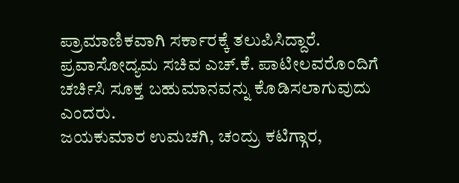ಪ್ರಾಮಾಣಿಕವಾಗಿ ಸರ್ಕಾರಕ್ಕೆ ತಲುಪಿಸಿದ್ದಾರೆ. ಪ್ರವಾಸೋದ್ಯಮ ಸಚಿವ ಎಚ್.ಕೆ. ಪಾಟೀಲವರೊಂದಿಗೆ ಚರ್ಚಿಸಿ ಸೂಕ್ತ ಬಹುಮಾನವನ್ನು ಕೊಡಿಸಲಾಗುವುದು ಎಂದರು.
ಜಯಕುಮಾರ ಉಮಚಗಿ, ಚಂದ್ರು ಕಟಿಗ್ಗಾರ,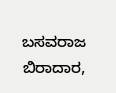ಬಸವರಾಜ ಬಿರಾದಾರ,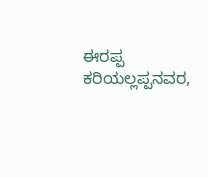ಈರಪ್ಪ ಕರಿಯಲ್ಲಪ್ಪನವರ,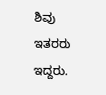ಶಿವು ಇತರರು ಇದ್ದರು.